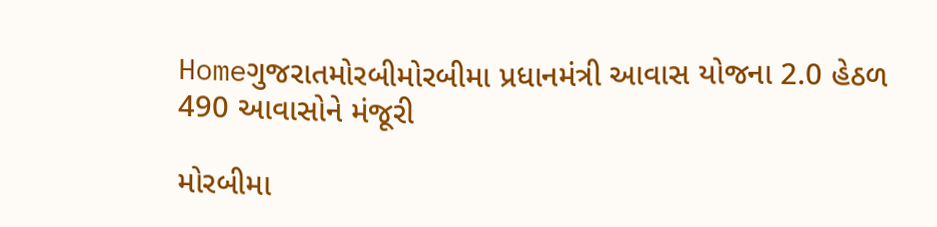Homeગુજરાતમોરબીમોરબીમા પ્રધાનમંત્રી આવાસ યોજના 2.0 હેઠળ 490 આવાસોને મંજૂરી

મોરબીમા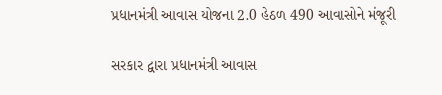પ્રધાનમંત્રી આવાસ યોજના 2.0 હેઠળ 490 આવાસોને મંજૂરી

સરકાર દ્વારા પ્રધાનમંત્રી આવાસ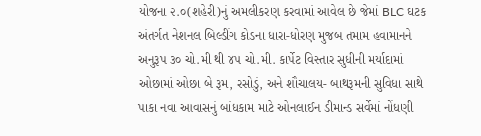યોજના ૨.૦(શહેરી)નું અમલીકરણ કરવામાં આવેલ છે જેમાં BLC ઘટક અંતર્ગત નેશનલ બિલ્ડીંગ કોડના ધારા-ધોરણ મુજબ તમામ હવામાનને અનુરૂપ ૩૦ ચો.મી થી ૪૫ ચો.મી. કાર્પેટ વિસ્તાર સુધીની મર્યાદામાં ઓછામાં ઓછા બે રૂમ, રસોડું, અને શૌચાલય- બાથરૂમની સુવિધા સાથે પાકા નવા આવાસનું બાંધકામ માટે ઓનલાઈન ડીમાન્ડ સર્વેમાં નોંધણી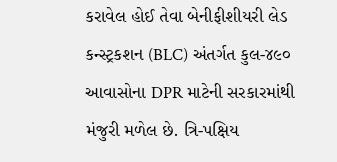કરાવેલ હોઈ તેવા બેનીફીશીયરી લેડ કન્સ્ટ્રકશન (BLC) અંતર્ગત કુલ-૪૯૦ આવાસોના DPR માટેની સરકારમાંથી મંજુરી મળેલ છે. ત્રિ-પક્ષિય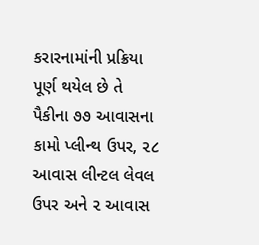કરારનામાંની પ્રક્રિયા પૂર્ણ થયેલ છે તે પૈકીના ૭૭ આવાસના કામો પ્લીન્થ ઉપર, ૨૮ આવાસ લીન્ટલ લેવલ ઉપર અને ૨ આવાસ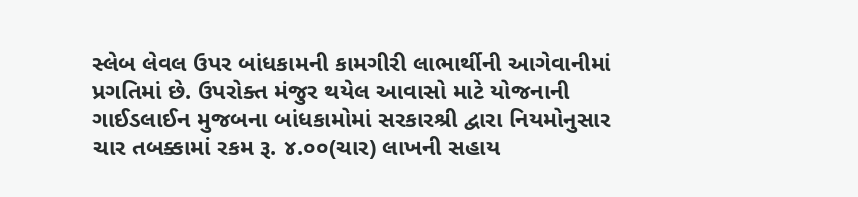સ્લેબ લેવલ ઉપર બાંધકામની કામગીરી લાભાર્થીની આગેવાનીમાં પ્રગતિમાં છે. ઉપરોક્ત મંજુર થયેલ આવાસો માટે યોજનાની ગાઈડલાઈન મુજબના બાંધકામોમાં સરકારશ્રી દ્વારા નિયમોનુસાર ચાર તબક્કામાં રકમ રૂ. ૪.૦૦(ચાર) લાખની સહાય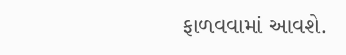ફાળવવામાં આવશે.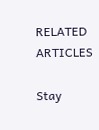RELATED ARTICLES

Stay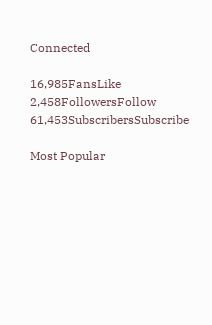Connected

16,985FansLike
2,458FollowersFollow
61,453SubscribersSubscribe

Most Popular